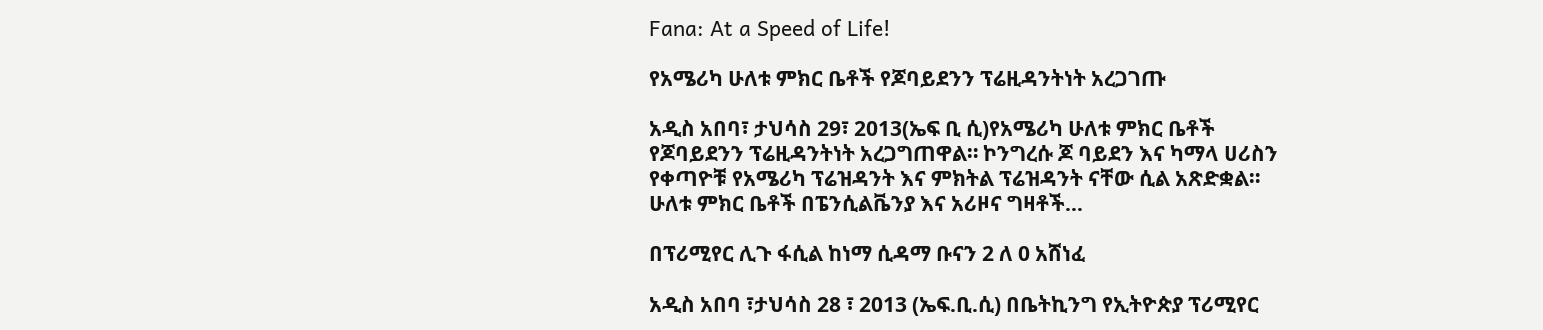Fana: At a Speed of Life!

የአሜሪካ ሁለቱ ምክር ቤቶች የጆባይደንን ፕሬዚዳንትነት አረጋገጡ

አዲስ አበባ፣ ታህሳስ 29፣ 2013(ኤፍ ቢ ሲ)የአሜሪካ ሁለቱ ምክር ቤቶች የጆባይደንን ፕሬዚዳንትነት አረጋግጠዋል። ኮንግረሱ ጆ ባይደን እና ካማላ ሀሪስን የቀጣዮቹ የአሜሪካ ፕሬዝዳንት እና ምክትል ፕሬዝዳንት ናቸው ሲል አጽድቋል። ሁለቱ ምክር ቤቶች በፔንሲልቬንያ እና አሪዞና ግዛቶች…

በፕሪሚየር ሊጉ ፋሲል ከነማ ሲዳማ ቡናን 2 ለ 0 አሸነፈ

አዲስ አበባ ፣ታህሳስ 28 ፣ 2013 (ኤፍ.ቢ.ሲ) በቤትኪንግ የኢትዮጵያ ፕሪሚየር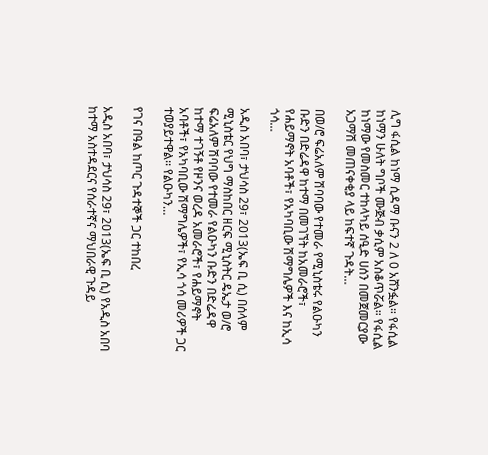ሊግ ፋሲል ከነማ ሲዳማ ቡናን 2 ለ 0 አሸንፏል። የፋሲል ከነማን ሁለት ግቦች ሙጅብ ቃሲም አስቆጥሯል። የፋሲል ከነማው የመስመር ተከላካይ ሰዒድ ሀሰን በመጀመርያው አጋማሽ መጠናቀቂያ ላይ ከፍተኛ ጉዳት…

በወ/ሮ ፍሬአለም ሽባባው የተመራ የሚኒስቴሩ የልዑካን ቡድን በድሬዳዋ ከተማ በመገኘት ከአመራሮች፣ የሐይማኖት አባቶች፣ የአካባቢው ሽማግሌዎች እና ከኢሳ ጎሳ…

አዲስ አበባ፣ ታህሳስ 29፣ 2013(ኤፍ ቢ ሲ) በሰላም ሚኒስቴር የህግ ማስከበር ዘርፍ ሚኒስትር ዴኤታ ወ/ሮ ፍሬአለም ሽባባው የተመራ የልዑካን ቡድን በድሬዳዋ ከተማ ተገኝቶ የዞንና ወረዳ አመራሮች፣ የሐይማኖት አባቶች፣ የአካባቢው ሽማግሌዎች፣ የኢሳ ጎሳ መሪዎች ጋር ተወያይተዋል፡፡ የልዑካን…

የገና በዓል ከጦር ጉዳተኞች ጋር ተከበረ

አዲስ አበባ፣ ታህሳስ 29፣ 2013(ኤፍ ቢ ሲ) የአዲስ አበባ ከተማ አስተዳደርና የሰራተኛና ማህበራዊ ጉዳይ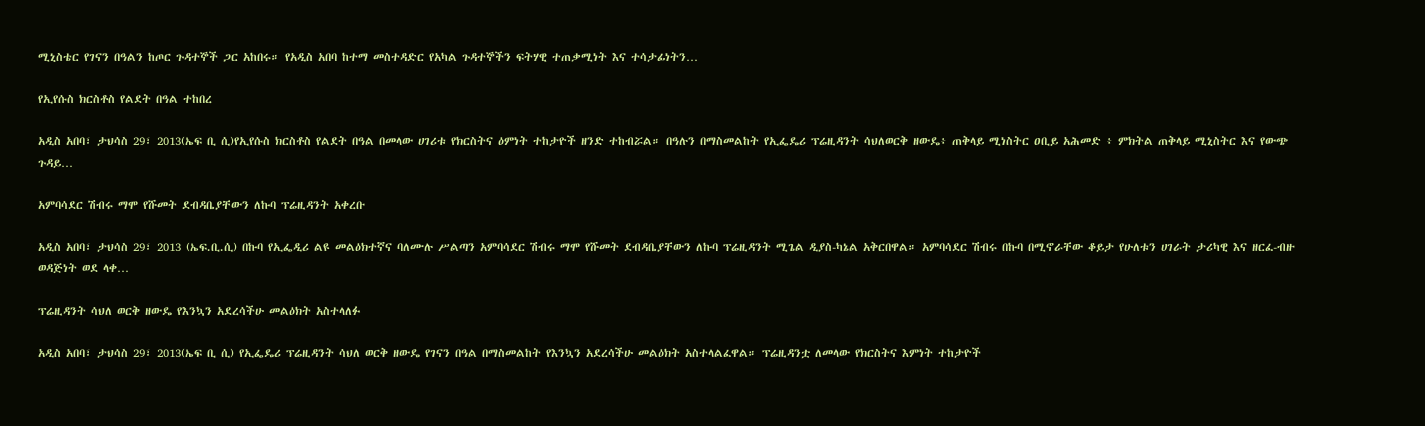ሚኒስቴር የገናን በዓልን ከጦር ጉዳተኞች ጋር አከበሩ። የአዲስ አበባ ከተማ መስተዳድር የአካል ጉዳተኞችን ፍትሃዊ ተጠቃሚነት እና ተሳታፊነትን…

የኢየሱስ ክርስቶስ የልደት በዓል ተከበረ

አዲስ አበባ፣ ታህሳስ 29፣ 2013(ኤፍ ቢ ሲ)የኢየሱስ ክርስቶስ የልደት በዓል በመላው ሀገሪቱ የክርስትና ዕምነት ተከታዮች ዘንድ ተከብሯል። በዓሉን በማስመልከት የኢፌዴሪ ፕሬዚዳንት ሳህለወርቅ ዘውዴ፥ ጠቅላይ ሚነስትር ዐቢይ አሕመድ ፥ ምክትል ጠቅላይ ሚኒስትር እና የውጭ ጉዳይ…

አምባሳደር ሽብሩ ማሞ የሹመት ደብዳቤያቸውን ለኩባ ፕሬዚዳንት አቀረቡ

አዲስ አበባ፣ ታህሳስ 29፣ 2013 (ኤፍ.ቢ.ሲ) በኩባ የኢፌዲሪ ልዩ መልዕክተኛና ባለሙሉ ሥልጣን አምባሳደር ሽብሩ ማሞ የሹመት ደብዳቤያቸውን ለኩባ ፕሬዚዳንት ሚጌል ዲያስ-ካኔል አቅርበዋል። አምባሳደር ሽብሩ በኩባ በሚኖራቸው ቆይታ የሁለቱን ሀገራት ታሪካዊ እና ዘርፈ-ብዙ ወዳጅነት ወደ ላቀ…

ፕሬዚዳንት ሳህለ ወርቅ ዘውዴ የእንኳን አደረሳችሁ መልዕክት አስተላለፉ

አዲስ አበባ፣ ታህሳስ 29፣ 2013(ኤፍ ቢ ሲ) የኢፌዴሪ ፕሬዚዳንት ሳህለ ወርቅ ዘውዴ የገናን በዓል በማስመልከት የእንኳን አደረሳችሁ መልዕክት አስተላልፈዋል። ፕሬዚዳንቷ ለመላው የክርስትና እምነት ተከታዮች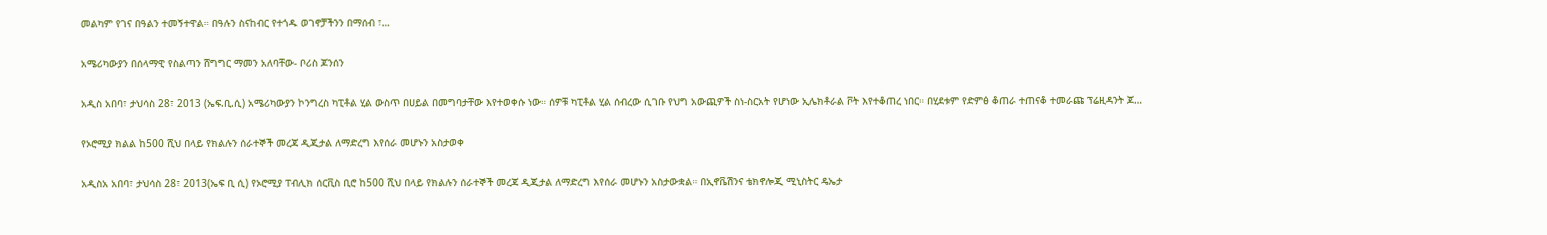መልካም የገና በዓልን ተመኝተዋል። በዓሉን ስናከብር የተጎዱ ወገኖቻችንን በማሰብ ፣…

አሜሪካውያን በሰላማዊ የስልጣን ሸግግር ማመን አለባቸው- ቦሪስ ጆንሰን

አዲስ አበባ፣ ታህሳስ 28፣ 2013 (ኤፍ.ቢ.ሲ) አሜሪካውያን ኮንግረስ ካፒቶል ሂል ውስጥ በሀይል በመግባታቸው እየተወቀሱ ነው። ሰዎቹ ካፒቶል ሂል ሰብረው ሲገቡ የህግ አውጪዎች ስነ-ስርአት የሆነው ኢሌክቶራል ቮት እየተቆጠረ ነበር። በሂደቱም የድምፅ ቆጠራ ተጠናቆ ተመራጩ ፕሬዚዳንት ጆ…

የኦሮሚያ ክልል ከ500 ሺህ በላይ የክልሉን ሰራተኞች መረጃ ዲጂታል ለማድረግ እየሰራ መሆኑን አስታወቀ

አዲስአ አበባ፣ ታህሳስ 28፣ 2013(ኤፍ ቢ ሲ) የኦሮሚያ ፐብሊክ ሰርቪስ ቢሮ ከ500 ሺህ በላይ የክልሉን ሰራተኞች መረጃ ዲጂታል ለማድረግ እየሰራ መሆኑን አስታውቋል። በኢኖቬሽንና ቴክኖሎጂ ሚኒስትር ዴኤታ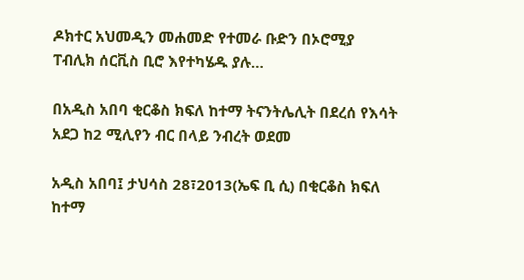ዶክተር አህመዲን መሐመድ የተመራ ቡድን በኦሮሚያ ፐብሊክ ሰርቪስ ቢሮ እየተካሄዱ ያሉ…

በአዲስ አበባ ቂርቆስ ክፍለ ከተማ ትናንትሌሊት በደረሰ የእሳት አደጋ ከ2 ሚሊየን ብር በላይ ንብረት ወደመ

አዲስ አበባ፤ ታህሳስ 28፣2013(ኤፍ ቢ ሲ) በቂርቆስ ክፍለ ከተማ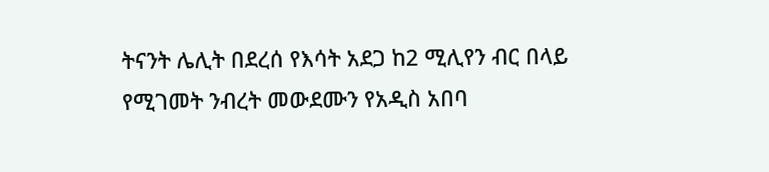ትናንት ሌሊት በደረሰ የእሳት አደጋ ከ2 ሚሊየን ብር በላይ የሚገመት ንብረት መውደሙን የአዲስ አበባ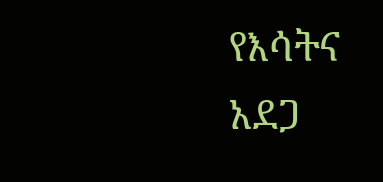የእሳትና አደጋ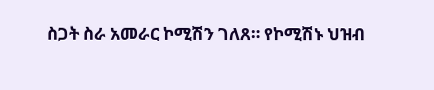ስጋት ስራ አመራር ኮሚሽን ገለጸ። የኮሚሽኑ ህዝብ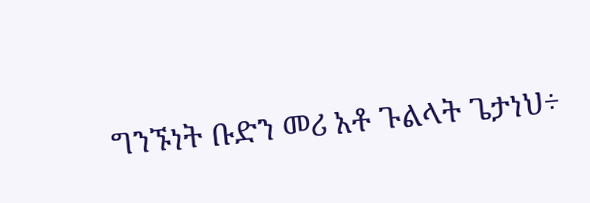ግንኙነት ቡድን መሪ አቶ ጉልላት ጌታነህ÷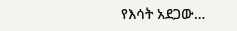የእሳት አደጋው…